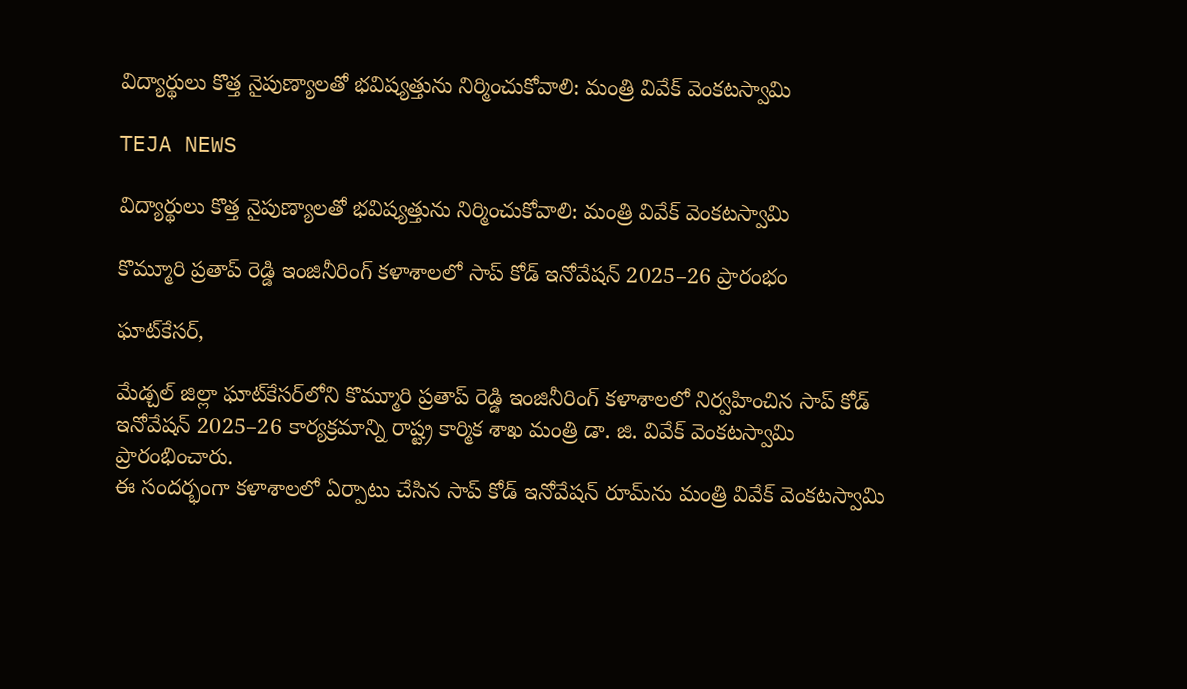విద్యార్థులు కొత్త నైపుణ్యాలతో భవిష్యత్తును నిర్మించుకోవాలి: మంత్రి వివేక్ వెంకటస్వామి

TEJA NEWS

విద్యార్థులు కొత్త నైపుణ్యాలతో భవిష్యత్తును నిర్మించుకోవాలి: మంత్రి వివేక్ వెంకటస్వామి

కొమ్మూరి ప్రతాప్ రెడ్డి ఇంజినీరింగ్ కళాశాలలో సాప్ కోడ్ ఇనోవేషన్ 2025–26 ప్రారంభం

ఘాట్‌కేసర్,

మేడ్చల్ జిల్లా ఘాట్‌కేసర్‌లోని కొమ్మూరి ప్రతాప్ రెడ్డి ఇంజినీరింగ్ కళాశాలలో నిర్వహించిన సాప్ కోడ్ ఇనోవేషన్ 2025–26 కార్యక్రమాన్ని రాష్ట్ర కార్మిక శాఖ మంత్రి డా. జి. వివేక్ వెంకటస్వామి ప్రారంభించారు.
ఈ సందర్భంగా కళాశాలలో ఏర్పాటు చేసిన సాప్ కోడ్ ఇనోవేషన్ రూమ్‌ను మంత్రి వివేక్ వెంకటస్వామి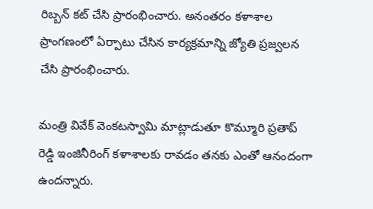రిబ్బన్ కట్ చేసి ప్రారంభించారు. అనంతరం కళాశాల ప్రాంగణంలో ఏర్పాటు చేసిన కార్యక్రమాన్ని జ్యోతి ప్రజ్వలన చేసి ప్రారంభించారు.

మంత్రి వివేక్ వెంకటస్వామి మాట్లాడుతూ కొమ్మూరి ప్రతాప్ రెడ్డి ఇంజినీరింగ్ కళాశాలకు రావడం తనకు ఎంతో ఆనందంగా ఉందన్నారు.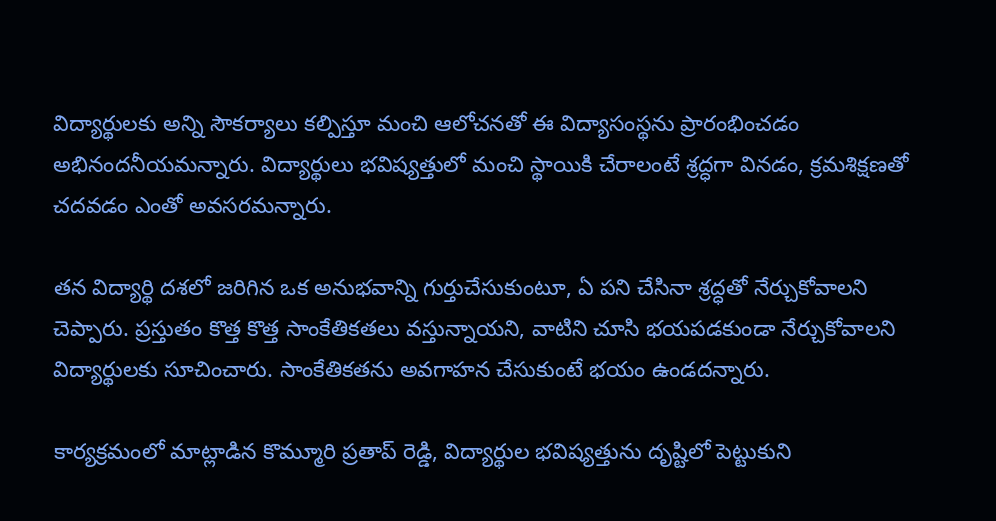విద్యార్థులకు అన్ని సౌకర్యాలు కల్పిస్తూ మంచి ఆలోచనతో ఈ విద్యాసంస్థను ప్రారంభించడం అభినందనీయమన్నారు. విద్యార్థులు భవిష్యత్తులో మంచి స్థాయికి చేరాలంటే శ్రద్ధగా వినడం, క్రమశిక్షణతో చదవడం ఎంతో అవసరమన్నారు.

తన విద్యార్థి దశలో జరిగిన ఒక అనుభవాన్ని గుర్తుచేసుకుంటూ, ఏ పని చేసినా శ్రద్ధతో నేర్చుకోవాలని చెప్పారు. ప్రస్తుతం కొత్త కొత్త సాంకేతికతలు వస్తున్నాయని, వాటిని చూసి భయపడకుండా నేర్చుకోవాలని విద్యార్థులకు సూచించారు. సాంకేతికతను అవగాహన చేసుకుంటే భయం ఉండదన్నారు.

కార్యక్రమంలో మాట్లాడిన కొమ్మూరి ప్రతాప్ రెడ్డి, విద్యార్థుల భవిష్యత్తును దృష్టిలో పెట్టుకుని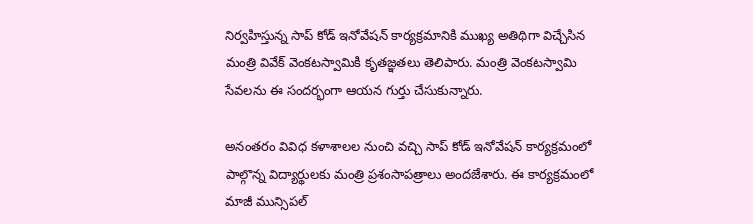నిర్వహిస్తున్న సాప్ కోడ్ ఇనోవేషన్ కార్యక్రమానికి ముఖ్య అతిథిగా విచ్చేసిన మంత్రి వివేక్ వెంకటస్వామికి కృతజ్ఞతలు తెలిపారు. మంత్రి వెంకటస్వామి సేవలను ఈ సందర్భంగా ఆయన గుర్తు చేసుకున్నారు.

అనంతరం వివిధ కళాశాలల నుంచి వచ్చి సాప్ కోడ్ ఇనోవేషన్ కార్యక్రమంలో పాల్గొన్న విద్యార్థులకు మంత్రి ప్రశంసాపత్రాలు అందజేశారు. ఈ కార్యక్రమంలో మాజీ మున్సిపల్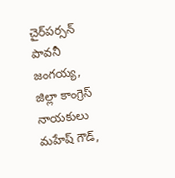చైర్‌పర్సన్ పావనీ జంగయ్య, జిల్లా కాంగ్రెస్ నాయకులు మహేష్ గౌడ్,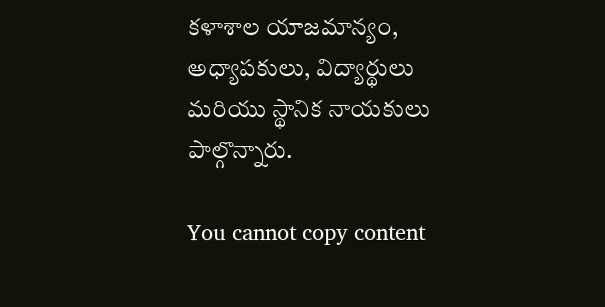కళాశాల యాజమాన్యం, అధ్యాపకులు, విద్యార్థులు మరియు స్థానిక నాయకులు పాల్గొన్నారు.

You cannot copy content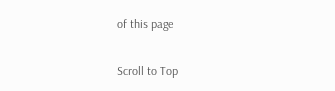of this page

Scroll to Top